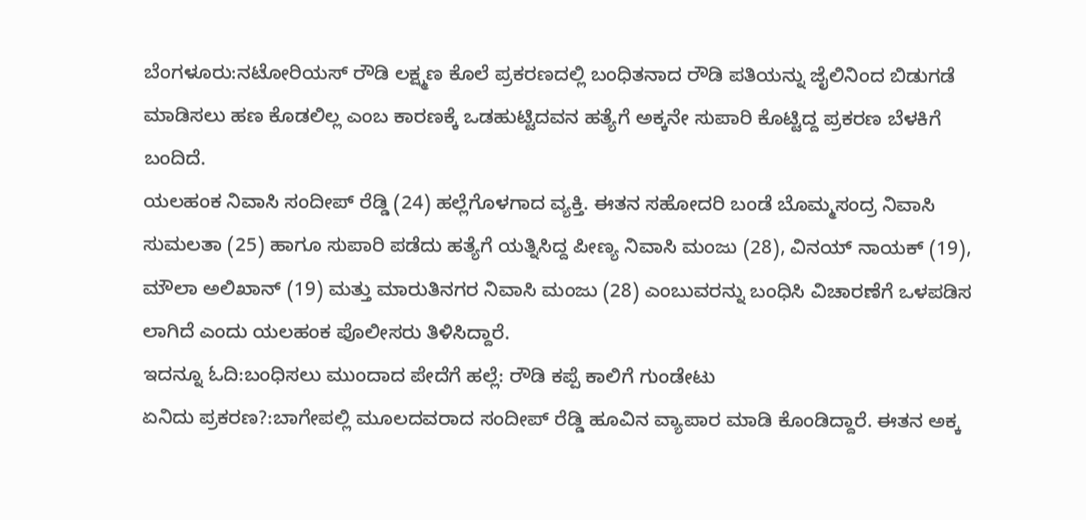ಬೆಂಗಳೂರು:ನಟೋರಿಯಸ್ ರೌಡಿ ಲಕ್ಷ್ಮಣ ಕೊಲೆ ಪ್ರಕರಣದಲ್ಲಿ ಬಂಧಿತನಾದ ರೌಡಿ ಪತಿಯನ್ನು ಜೈಲಿನಿಂದ ಬಿಡುಗಡೆ ಮಾಡಿಸಲು ಹಣ ಕೊಡಲಿಲ್ಲ ಎಂಬ ಕಾರಣಕ್ಕೆ ಒಡಹುಟ್ಟಿದವನ ಹತ್ಯೆಗೆ ಅಕ್ಕನೇ ಸುಪಾರಿ ಕೊಟ್ಟಿದ್ದ ಪ್ರಕರಣ ಬೆಳಕಿಗೆ ಬಂದಿದೆ.
ಯಲಹಂಕ ನಿವಾಸಿ ಸಂದೀಪ್ ರೆಡ್ಡಿ (24) ಹಲ್ಲೆಗೊಳಗಾದ ವ್ಯಕ್ತಿ. ಈತನ ಸಹೋದರಿ ಬಂಡೆ ಬೊಮ್ಮಸಂದ್ರ ನಿವಾಸಿ ಸುಮಲತಾ (25) ಹಾಗೂ ಸುಪಾರಿ ಪಡೆದು ಹತ್ಯೆಗೆ ಯತ್ನಿಸಿದ್ದ ಪೀಣ್ಯ ನಿವಾಸಿ ಮಂಜು (28), ವಿನಯ್ ನಾಯಕ್ (19), ಮೌಲಾ ಅಲಿಖಾನ್ (19) ಮತ್ತು ಮಾರುತಿನಗರ ನಿವಾಸಿ ಮಂಜು (28) ಎಂಬುವರನ್ನು ಬಂಧಿಸಿ ವಿಚಾರಣೆಗೆ ಒಳಪಡಿಸ ಲಾಗಿದೆ ಎಂದು ಯಲಹಂಕ ಪೊಲೀಸರು ತಿಳಿಸಿದ್ದಾರೆ.
ಇದನ್ನೂ ಓದಿ:ಬಂಧಿಸಲು ಮುಂದಾದ ಪೇದೆಗೆ ಹಲ್ಲೆ: ರೌಡಿ ಕಪ್ಪೆ ಕಾಲಿಗೆ ಗುಂಡೇಟು
ಏನಿದು ಪ್ರಕರಣ?:ಬಾಗೇಪಲ್ಲಿ ಮೂಲದವರಾದ ಸಂದೀಪ್ ರೆಡ್ಡಿ ಹೂವಿನ ವ್ಯಾಪಾರ ಮಾಡಿ ಕೊಂಡಿದ್ದಾರೆ. ಈತನ ಅಕ್ಕ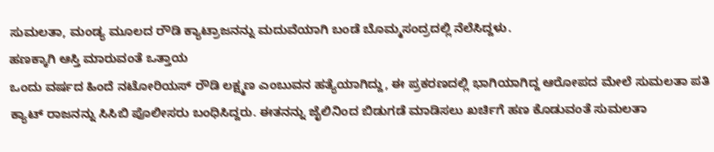ಸುಮಲತಾ, ಮಂಡ್ಯ ಮೂಲದ ರೌಡಿ ಕ್ಯಾಟ್ರಾಜನನ್ನು ಮದುವೆಯಾಗಿ ಬಂಡೆ ಬೊಮ್ಮಸಂದ್ರದಲ್ಲಿ ನೆಲೆಸಿದ್ದಳು.
ಹಣಕ್ಕಾಗಿ ಆಸ್ತಿ ಮಾರುವಂತೆ ಒತ್ತಾಯ
ಒಂದು ವರ್ಷದ ಹಿಂದೆ ನಟೋರಿಯಸ್ ರೌಡಿ ಲಕ್ಷ್ಮಣ ಎಂಬುವನ ಹತ್ಯೆಯಾಗಿದ್ದು, ಈ ಪ್ರಕರಣದಲ್ಲಿ ಭಾಗಿಯಾಗಿದ್ದ ಆರೋಪದ ಮೇಲೆ ಸುಮಲತಾ ಪತಿ ಕ್ಯಾಟ್ ರಾಜನನ್ನು ಸಿಸಿಬಿ ಪೊಲೀಸರು ಬಂಧಿಸಿದ್ದರು. ಈತನನ್ನು ಜೈಲಿನಿಂದ ಬಿಡುಗಡೆ ಮಾಡಿಸಲು ಖರ್ಚಿಗೆ ಹಣ ಕೊಡುವಂತೆ ಸುಮಲತಾ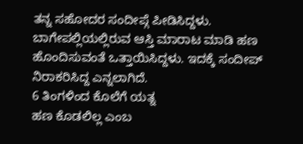ತನ್ನ ಸಹೋದರ ಸಂದೀಪ್ಗೆ ಪೀಡಿಸಿದ್ದಳು. ಬಾಗೇಪಲ್ಲಿಯಲ್ಲಿರುವ ಆಸ್ತಿ ಮಾರಾಟ ಮಾಡಿ ಹಣ ಹೊಂದಿಸುವಂತೆ ಒತ್ತಾಯಿಸಿದ್ದಳು. ಇದಕ್ಕೆ ಸಂದೀಪ್ ನಿರಾಕರಿಸಿದ್ದ ಎನ್ನಲಾಗಿದೆ.
6 ತಿಂಗಳಿಂದ ಕೊಲೆಗೆ ಯತ್ನ
ಹಣ ಕೊಡಲಿಲ್ಲ ಎಂಬ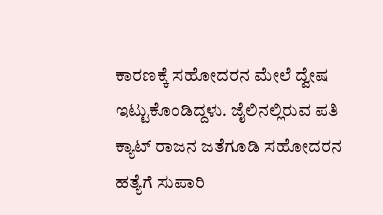ಕಾರಣಕ್ಕೆ ಸಹೋದರನ ಮೇಲೆ ದ್ವೇಷ ಇಟ್ಟುಕೊಂಡಿದ್ದಳು. ಜೈಲಿನಲ್ಲಿರುವ ಪತಿ ಕ್ಯಾಟ್ ರಾಜನ ಜತೆಗೂಡಿ ಸಹೋದರನ ಹತ್ಯೆಗೆ ಸುಪಾರಿ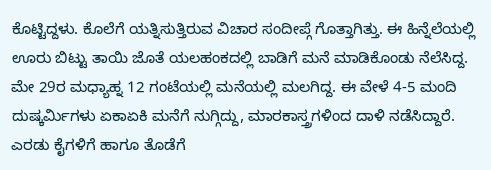ಕೊಟ್ಟಿದ್ದಳು. ಕೊಲೆಗೆ ಯತ್ನಿಸುತ್ತಿರುವ ವಿಚಾರ ಸಂದೀಪ್ಗೆ ಗೊತ್ತಾಗಿತ್ತು. ಈ ಹಿನ್ನೆಲೆಯಲ್ಲಿ ಊರು ಬಿಟ್ಟು ತಾಯಿ ಜೊತೆ ಯಲಹಂಕದಲ್ಲಿ ಬಾಡಿಗೆ ಮನೆ ಮಾಡಿಕೊಂಡು ನೆಲೆಸಿದ್ದ. ಮೇ 29ರ ಮಧ್ಯಾಹ್ನ 12 ಗಂಟೆಯಲ್ಲಿ ಮನೆಯಲ್ಲಿ ಮಲಗಿದ್ದ. ಈ ವೇಳೆ 4-5 ಮಂದಿ ದುಷ್ಕರ್ವಿುಗಳು ಏಕಾಏಕಿ ಮನೆಗೆ ನುಗ್ಗಿದ್ದು, ಮಾರಕಾಸ್ತ್ರಗಳಿಂದ ದಾಳಿ ನಡೆಸಿದ್ದಾರೆ. ಎರಡು ಕೈಗಳಿಗೆ ಹಾಗೂ ತೊಡೆಗೆ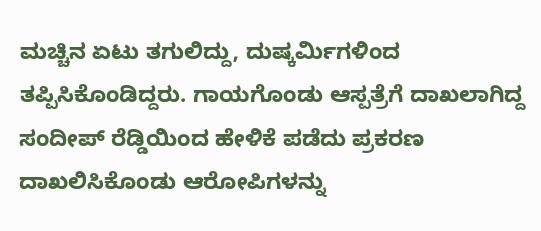ಮಚ್ಚಿನ ಏಟು ತಗುಲಿದ್ದು, ದುಷ್ಕರ್ವಿುಗಳಿಂದ ತಪ್ಪಿಸಿಕೊಂಡಿದ್ದರು. ಗಾಯಗೊಂಡು ಆಸ್ಪತ್ರೆಗೆ ದಾಖಲಾಗಿದ್ದ ಸಂದೀಪ್ ರೆಡ್ಡಿಯಿಂದ ಹೇಳಿಕೆ ಪಡೆದು ಪ್ರಕರಣ ದಾಖಲಿಸಿಕೊಂಡು ಆರೋಪಿಗಳನ್ನು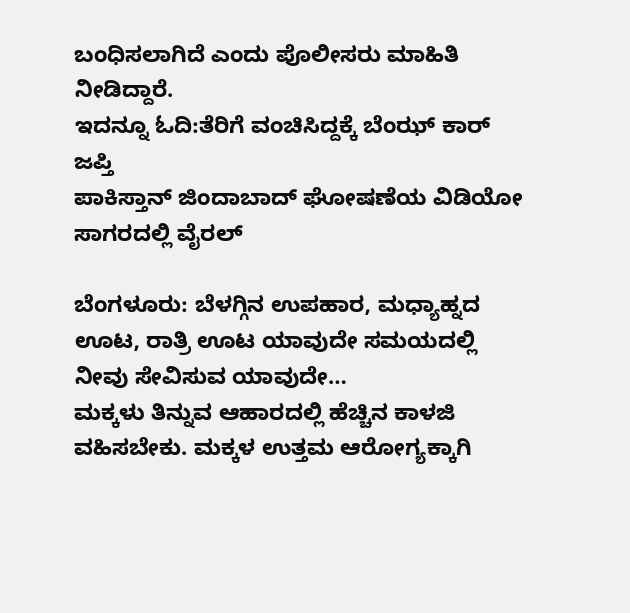ಬಂಧಿಸಲಾಗಿದೆ ಎಂದು ಪೊಲೀಸರು ಮಾಹಿತಿ ನೀಡಿದ್ದಾರೆ.
ಇದನ್ನೂ ಓದಿ:ತೆರಿಗೆ ವಂಚಿಸಿದ್ದಕ್ಕೆ ಬೆಂಝ್ ಕಾರ್ ಜಪ್ತಿ
ಪಾಕಿಸ್ತಾನ್ ಜಿಂದಾಬಾದ್ ಘೋಷಣೆಯ ವಿಡಿಯೋ ಸಾಗರದಲ್ಲಿ ವೈರಲ್

ಬೆಂಗಳೂರು: ಬೆಳಗ್ಗಿನ ಉಪಹಾರ, ಮಧ್ಯಾಹ್ನದ ಊಟ, ರಾತ್ರಿ ಊಟ ಯಾವುದೇ ಸಮಯದಲ್ಲಿ ನೀವು ಸೇವಿಸುವ ಯಾವುದೇ…
ಮಕ್ಕಳು ತಿನ್ನುವ ಆಹಾರದಲ್ಲಿ ಹೆಚ್ಚಿನ ಕಾಳಜಿ ವಹಿಸಬೇಕು. ಮಕ್ಕಳ ಉತ್ತಮ ಆರೋಗ್ಯಕ್ಕಾಗಿ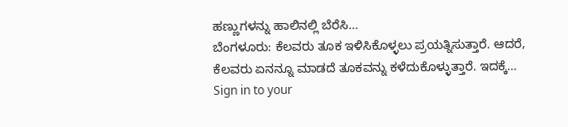ಹಣ್ಣುಗಳನ್ನು ಹಾಲಿನಲ್ಲಿ ಬೆರೆಸಿ…
ಬೆಂಗಳೂರು: ಕೆಲವರು ತೂಕ ಇಳಿಸಿಕೊಳ್ಳಲು ಪ್ರಯತ್ನಿಸುತ್ತಾರೆ. ಆದರೆ, ಕೆಲವರು ಏನನ್ನೂ ಮಾಡದೆ ತೂಕವನ್ನು ಕಳೆದುಕೊಳ್ಳುತ್ತಾರೆ. ಇದಕ್ಕೆ…
Sign in to your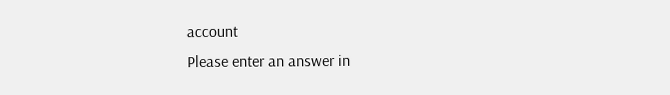account
Please enter an answer in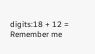digits:18 + 12 =
Remember me